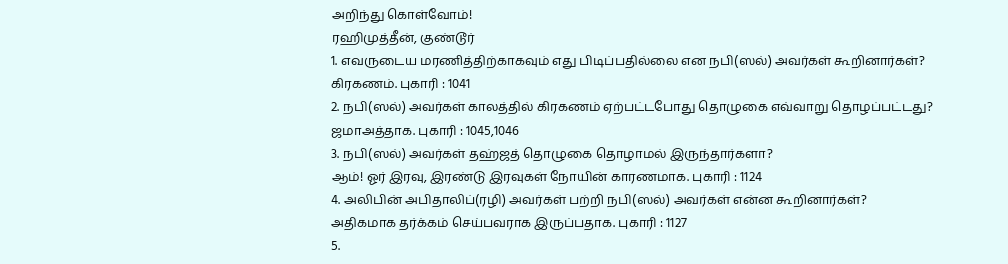அறிந்து கொள்வோம்!
ரஹிமுத்தீன், குண்டூர்
1. எவருடைய மரணித்திற்காகவும் எது பிடிப்பதில்லை என நபி(ஸல்) அவர்கள் கூறினார்கள்?
கிரகணம். புகாரி : 1041
2. நபி(ஸல்) அவர்கள் காலத்தில் கிரகணம் ஏற்பட்டபோது தொழுகை எவ்வாறு தொழப்பட்டது?
ஜமாஅத்தாக. புகாரி : 1045,1046
3. நபி(ஸல்) அவர்கள் தஹ்ஜத் தொழுகை தொழாமல் இருந்தார்களா?
ஆம்! ஓர் இரவு, இரண்டு இரவுகள் நோயின் காரணமாக. புகாரி : 1124
4. அலிபின் அபிதாலிப்(ரழி) அவர்கள் பற்றி நபி(ஸல்) அவர்கள் என்ன கூறினார்கள்?
அதிகமாக தர்க்கம் செய்பவராக இருப்பதாக. புகாரி : 1127
5.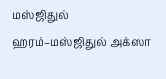மஸ்ஜிதுல் ஹரம்–மஸ்ஜிதுல் அக்ஸா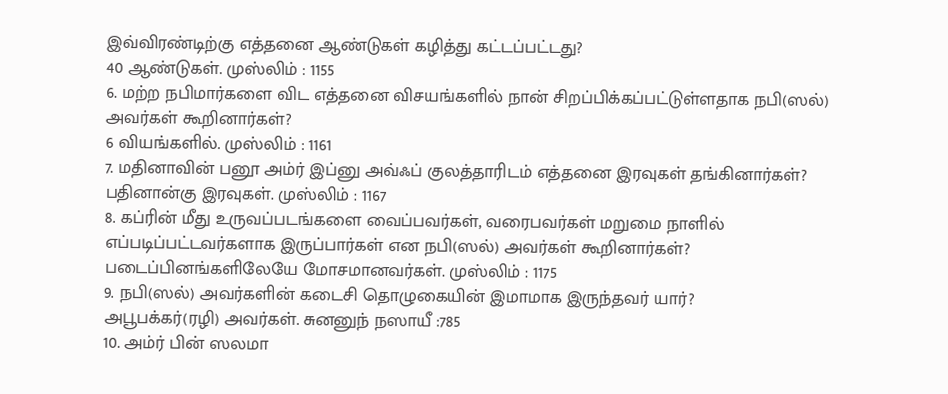இவ்விரண்டிற்கு எத்தனை ஆண்டுகள் கழித்து கட்டப்பட்டது?
40 ஆண்டுகள். முஸ்லிம் : 1155
6. மற்ற நபிமார்களை விட எத்தனை விசயங்களில் நான் சிறப்பிக்கப்பட்டுள்ளதாக நபி(ஸல்) அவர்கள் கூறினார்கள்?
6 வியங்களில். முஸ்லிம் : 1161
7. மதினாவின் பனூ அம்ர் இப்னு அவ்ஃப் குலத்தாரிடம் எத்தனை இரவுகள் தங்கினார்கள்?
பதினான்கு இரவுகள். முஸ்லிம் : 1167
8. கப்ரின் மீது உருவப்படங்களை வைப்பவர்கள், வரைபவர்கள் மறுமை நாளில் எப்படிப்பட்டவர்களாக இருப்பார்கள் என நபி(ஸல்) அவர்கள் கூறினார்கள்?
படைப்பினங்களிலேயே மோசமானவர்கள். முஸ்லிம் : 1175
9. நபி(ஸல்) அவர்களின் கடைசி தொழுகையின் இமாமாக இருந்தவர் யார்?
அபூபக்கர்(ரழி) அவர்கள். சுனனுந் நஸாயீ :785
10. அம்ர் பின் ஸலமா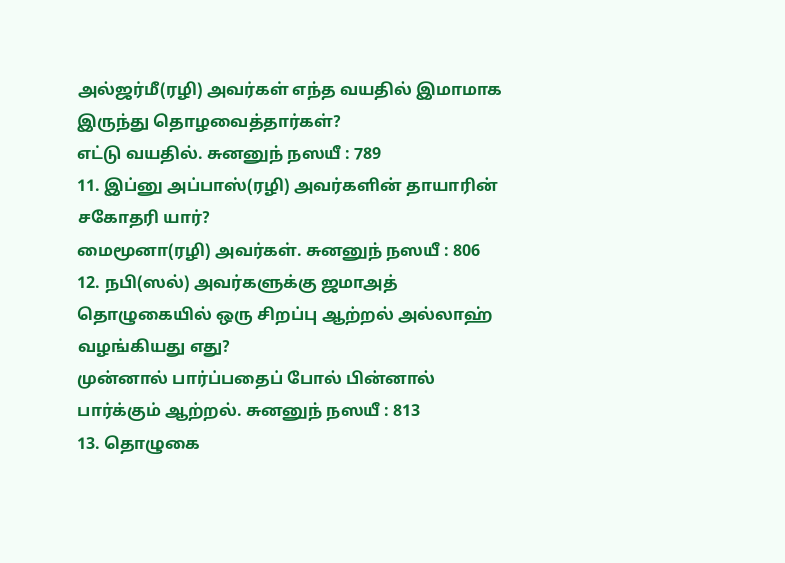அல்ஜர்மீ(ரழி) அவர்கள் எந்த வயதில் இமாமாக இருந்து தொழவைத்தார்கள்?
எட்டு வயதில். சுனனுந் நஸயீ : 789
11. இப்னு அப்பாஸ்(ரழி) அவர்களின் தாயாரின் சகோதரி யார்?
மைமூனா(ரழி) அவர்கள். சுனனுந் நஸயீ : 806
12. நபி(ஸல்) அவர்களுக்கு ஜமாஅத் தொழுகையில் ஒரு சிறப்பு ஆற்றல் அல்லாஹ் வழங்கியது எது?
முன்னால் பார்ப்பதைப் போல் பின்னால் பார்க்கும் ஆற்றல். சுனனுந் நஸயீ : 813
13. தொழுகை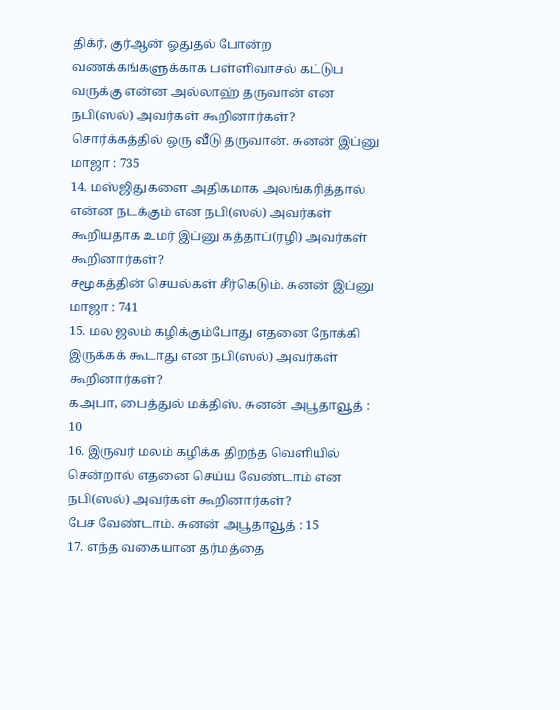திக்ர், குர்ஆன் ஓதுதல் போன்ற வணக்கங்களுக்காக பள்ளிவாசல் கட்டுப வருக்கு என்ன அல்லாஹ் தருவான் என நபி(ஸல்) அவர்கள் கூறினார்கள்?
சொர்க்கத்தில் ஒரு வீடு தருவான். சுனன் இப்னு மாஜா : 735
14. மஸ்ஜிதுகளை அதிகமாக அலங்கரித்தால் என்ன நடக்கும் என நபி(ஸல்) அவர்கள் கூறியதாக உமர் இப்னு கத்தாப்(ரழி) அவர்கள் கூறினார்கள்?
சமூகத்தின் செயல்கள் சீர்கெடும். சுனன் இப்னு மாஜா : 741
15. மல ஜலம் கழிக்கும்போது எதனை நோக்கி இருக்கக் கூடாது என நபி(ஸல்) அவர்கள் கூறினார்கள்?
கஅபா, பைத்துல் மக்திஸ். சுனன் அபூதாவூத் : 10
16. இருவர் மலம் கழிக்க திறந்த வெளியில் சென்றால் எதனை செய்ய வேண்டாம் என நபி(ஸல்) அவர்கள் கூறினார்கள்?
பேச வேண்டாம். சுனன் அபூதாவூத் : 15
17. எந்த வகையான தர்மத்தை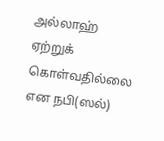அல்லாஹ் ஏற்றுக் கொள்வதில்லை என நபி(ஸல்)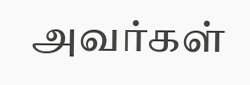அவர்கள்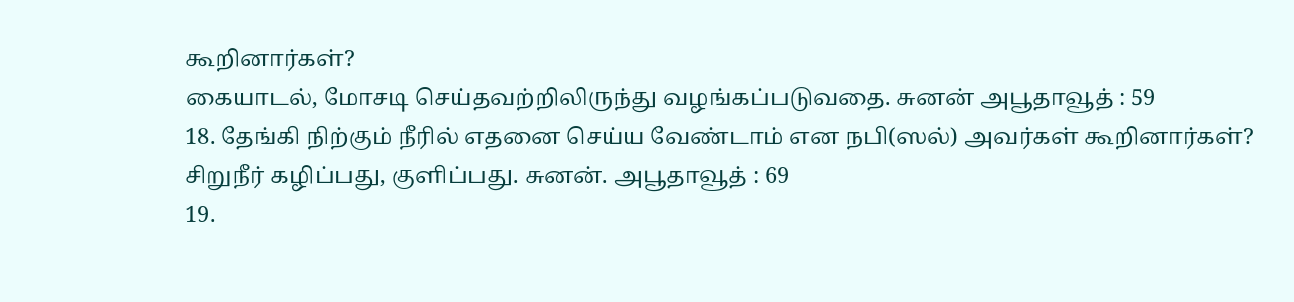கூறினார்கள்?
கையாடல், மோசடி செய்தவற்றிலிருந்து வழங்கப்படுவதை. சுனன் அபூதாவூத் : 59
18. தேங்கி நிற்கும் நீரில் எதனை செய்ய வேண்டாம் என நபி(ஸல்) அவர்கள் கூறினார்கள்?
சிறுநீர் கழிப்பது, குளிப்பது. சுனன். அபூதாவூத் : 69
19.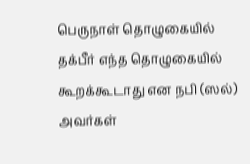பெருநாள் தொழுகையில் தக்பீர் எந்த தொழுகையில் கூறக்கூடாது என நபி (ஸல்) அவர்கள்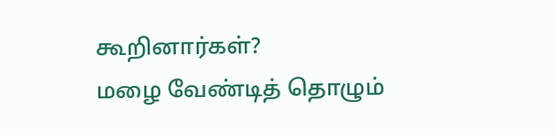கூறினார்கள்?
மழை வேண்டித் தொழும்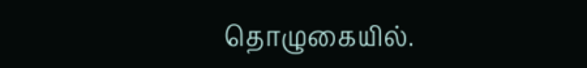தொழுகையில்.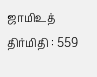ஜாமிஉத் திர்மிதி : 559